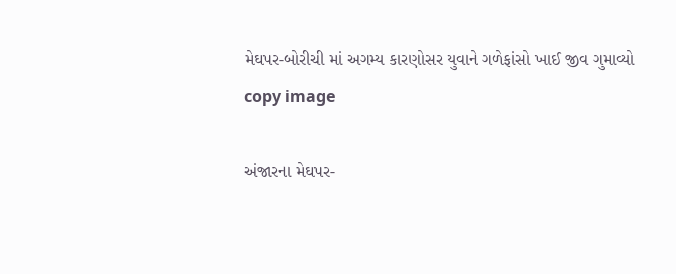મેઘપર-બોરીચી માં અગમ્ય કારણોસર યુવાને ગળેફાંસો ખાઈ જીવ ગુમાવ્યો
copy image

અંજારના મેઘપર-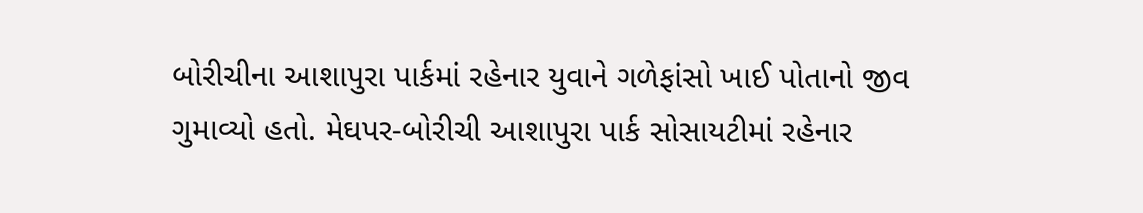બોરીચીના આશાપુરા પાર્કમાં રહેનાર યુવાને ગળેફાંસો ખાઈ પોતાનો જીવ ગુમાવ્યો હતો. મેઘપર-બોરીચી આશાપુરા પાર્ક સોસાયટીમાં રહેનાર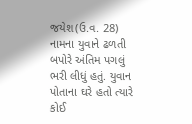જયેશ(ઉ.વ. 28) નામના યુવાને ઢળતી બપોરે અંતિમ પગલું ભરી લીધું હતું. યુવાન પોતાના ઘરે હતો ત્યારે કોઈ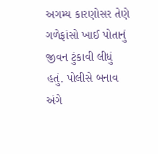અગમ્ય કારણોસર તેણે ગળેફાંસો ખાઈ પોતાનું જીવન ટુંકાવી લીધું હતું. પોલીસે બનાવ અંગે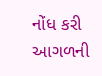નોંધ કરી આગળની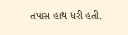તપાસ હાથ ધરી હતી.